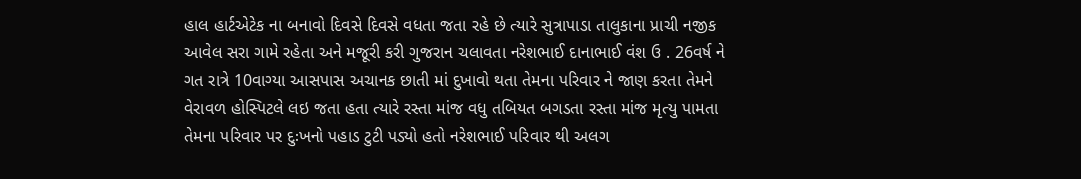હાલ હાર્ટએટેક ના બનાવો દિવસે દિવસે વધતા જતા રહે છે ત્યારે સુત્રાપાડા તાલુકાના પ્રાચી નજીક આવેલ સરા ગામે રહેતા અને મજૂરી કરી ગુજરાન ચલાવતા નરેશભાઈ દાનાભાઈ વંશ ઉ . 26વર્ષ ને ગત રાત્રે 10વાગ્યા આસપાસ અચાનક છાતી માં દુખાવો થતા તેમના પરિવાર ને જાણ કરતા તેમને વેરાવળ હોસ્પિટલે લઇ જતા હતા ત્યારે રસ્તા માંજ વધુ તબિયત બગડતા રસ્તા માંજ મૃત્યુ પામતા તેમના પરિવાર પર દુઃખનો પહાડ ટુટી પડ્યો હતો નરેશભાઈ પરિવાર થી અલગ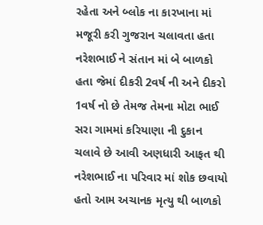રહેતા અને બ્લોક ના કારખાના માં મજૂરી કરી ગુજરાન ચલાવતા હતા નરેશભાઈ ને સંતાન માં બે બાળકો હતા જેમાં દીકરી 2વર્ષ ની અને દીકરો 1વર્ષ નો છે તેમજ તેમના મોટા ભાઈ સરા ગામમાં કરિયાણા ની દુકાન ચલાવે છે આવી અણધારી આફત થી નરેશભાઈ ના પરિવાર માં શોક છવાયો હતો આમ અચાનક મૃત્યુ થી બાળકો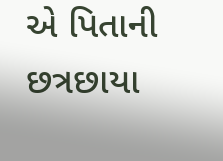એ પિતાની છત્રછાયા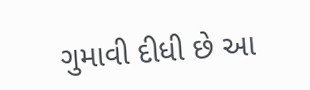ગુમાવી દીધી છે આ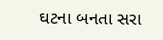ઘટના બનતા સરા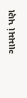ગામમાં પણ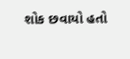શોક છવાયો હતો